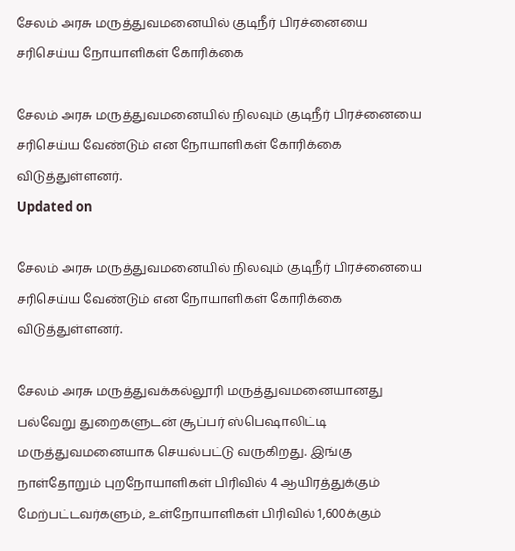சேலம் அரசு மருத்துவமனையில் குடிநீர் பிரச்னையை சரிசெய்ய நோயாளிகள் கோரிக்கை

சேலம் அரசு மருத்துவமனையில் நிலவும் குடிநீர் பிரச்னையை சரிசெய்ய வேண்டும் என நோயாளிகள் கோரிக்கை விடுத்துள்ளனர்.
Updated on

சேலம் அரசு மருத்துவமனையில் நிலவும் குடிநீர் பிரச்னையை சரிசெய்ய வேண்டும் என நோயாளிகள் கோரிக்கை விடுத்துள்ளனர்.

சேலம் அரசு மருத்துவக்கல்லூரி மருத்துவமனையானது பல்வேறு துறைகளுடன் சூப்பர் ஸ்பெஷாலிட்டி மருத்துவமனையாக செயல்பட்டு வருகிறது. இங்கு நாள்தோறும் புறநோயாளிகள் பிரிவில் 4 ஆயிரத்துக்கும் மேற்பட்டவர்களும், உள்நோயாளிகள் பிரிவில் 1,600க்கும்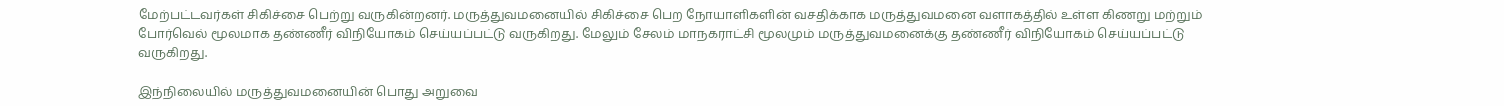மேற்பட்டவர்கள் சிகிச்சை பெற்று வருகின்றனர். மருத்துவமனையில் சிகிச்சை பெற நோயாளிகளின் வசதிக்காக மருத்துவமனை வளாகத்தில் உள்ள கிணறு மற்றும் போர்வெல் மூலமாக தண்ணீர் விநியோகம் செய்யப்பட்டு வருகிறது. மேலும் சேலம் மாநகராட்சி மூலமும் மருத்துவமனைக்கு தண்ணீர் விநியோகம் செய்யப்பட்டு வருகிறது.

இந்நிலையில் மருத்துவமனையின் பொது அறுவை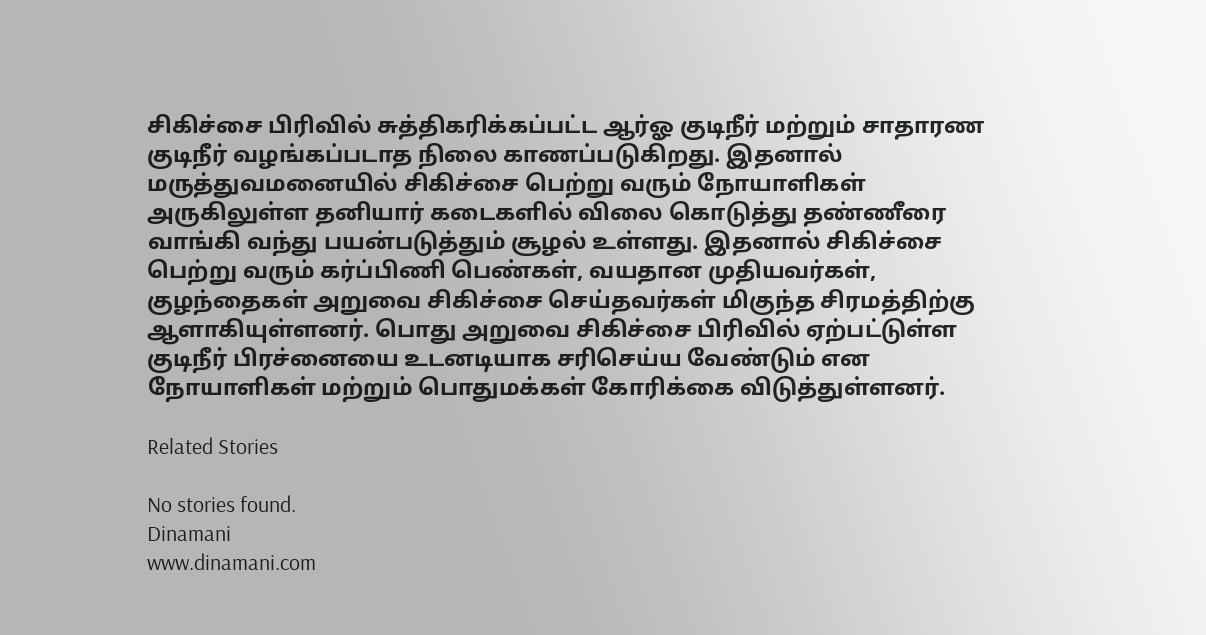சிகிச்சை பிரிவில் சுத்திகரிக்கப்பட்ட ஆர்ஓ குடிநீர் மற்றும் சாதாரண குடிநீர் வழங்கப்படாத நிலை காணப்படுகிறது. இதனால் மருத்துவமனையில் சிகிச்சை பெற்று வரும் நோயாளிகள் அருகிலுள்ள தனியார் கடைகளில் விலை கொடுத்து தண்ணீரை வாங்கி வந்து பயன்படுத்தும் சூழல் உள்ளது. இதனால் சிகிச்சை பெற்று வரும் கர்ப்பிணி பெண்கள், வயதான முதியவர்கள், குழந்தைகள் அறுவை சிகிச்சை செய்தவர்கள் மிகுந்த சிரமத்திற்கு ஆளாகியுள்ளனர். பொது அறுவை சிகிச்சை பிரிவில் ஏற்பட்டுள்ள குடிநீர் பிரச்னையை உடனடியாக சரிசெய்ய வேண்டும் என நோயாளிகள் மற்றும் பொதுமக்கள் கோரிக்கை விடுத்துள்ளனர்.

Related Stories

No stories found.
Dinamani
www.dinamani.com